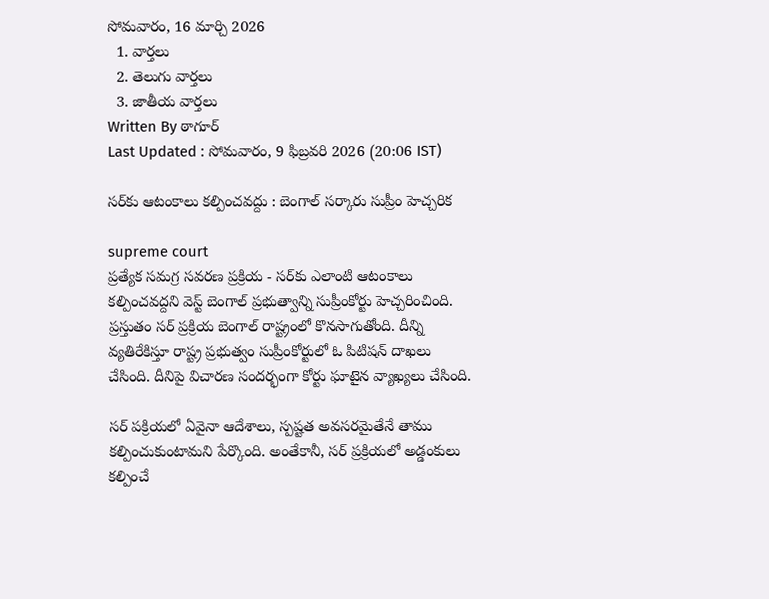సోమవారం, 16 మార్చి 2026
  1. వార్తలు
  2. తెలుగు వార్తలు
  3. జాతీయ వార్తలు
Written By ఠాగూర్
Last Updated : సోమవారం, 9 ఫిబ్రవరి 2026 (20:06 IST)

సర్‌కు ఆటంకాలు కల్పించవద్దు : బెంగాల్ సర్కారు సుప్రీం హెచ్చరిక

supreme court
ప్రత్యేక సమగ్ర సవరణ ప్రక్రియ - సర్‌కు ఎలాంటి ఆటంకాలు కల్పించవద్దని వెస్ట్ బెంగాల్ ప్రభుత్వాన్ని సుప్రీంకోర్టు హెచ్చరించింది. ప్రస్తుతం సర్ ప్రక్రియ బెంగాల్ రాష్ట్రంలో కొనసాగుతోంది. దీన్ని వ్యతిరేకిస్తూ రాష్ట్ర ప్రభుత్వం సుప్రీంకోర్టులో ఓ పిటిషన్ దాఖలు చేసింది. దీనిపై విచారణ సందర్భంగా కోర్టు ఘాటైన వ్యాఖ్యలు చేసింది.

సర్ పక్రియలో ఏవైనా ఆదేశాలు, స్పష్టత అవసరమైతేనే తాము కల్పించుకుంటామని పేర్కొంది. అంతేకానీ, సర్ ప్రక్రియలో అడ్డంకులు కల్పించే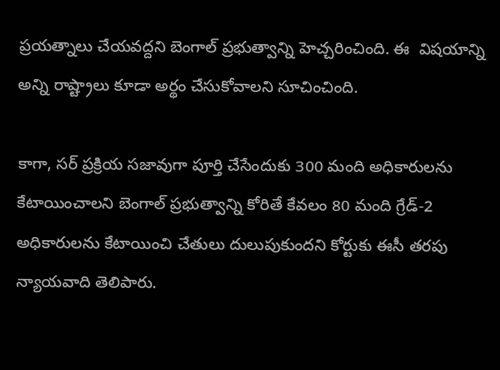ప్రయత్నాలు చేయవద్దని బెంగాల్ ప్రభుత్వాన్ని హెచ్చరించింది. ఈ  విషయాన్ని అన్ని రాష్ట్రాలు కూడా అర్థం చేసుకోవాలని సూచించింది.

కాగా, సర్ ప్రక్రియ సజావుగా పూర్తి చేసేందుకు 300 మంది అధికారులను కేటాయించాలని బెంగాల్ ప్రభుత్వాన్ని కోరితే కేవలం 80 మంది గ్రేడ్-2 అధికారులను కేటాయించి చేతులు దులుపుకుందని కోర్టుకు ఈసీ తరపు న్యాయవాది తెలిపారు.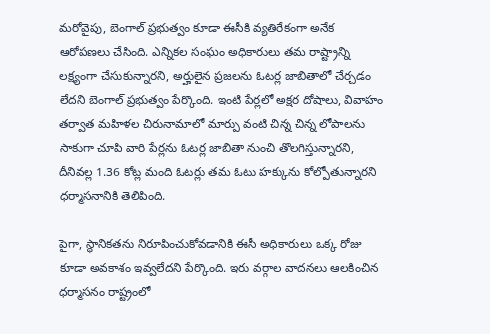మరోవైపు, బెంగాల్ ప్రభుత్వం కూడా ఈసీకి వ్యతిరేకంగా అనేక ఆరోపణలు చేసింది. ఎన్నికల సంఘం అధికారులు తమ రాష్ట్రాన్ని లక్ష్యంగా చేసుకున్నారని, అర్హులైన ప్రజలను ఓటర్ల జాబితాలో చేర్చడం లేదని బెంగాల్ ప్రభుత్వం పేర్కొంది. ఇంటి పేర్లలో అక్షర దోషాలు, వివాహం తర్వాత మహిళల చిరునామాలో మార్పు వంటి చిన్న చిన్న లోపాలను సాకుగా చూపి వారి పేర్లను ఓటర్ల జాబితా నుంచి తొలగిస్తున్నారని, దీనివల్ల 1.36 కోట్ల మంది ఓటర్లు తమ ఓటు హక్కును కోల్పోతున్నారని ధర్మాసనానికి తెలిపింది.

పైగా, స్థానికతను నిరూపించుకోవడానికి ఈసీ అధికారులు ఒక్క రోజు కూడా అవకాశం ఇవ్వలేదని పేర్కొంది. ఇరు వర్గాల వాదనలు ఆలకించిన ధర్మాసనం రాష్ట్రంలో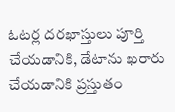ఓటర్ల దరఖాస్తులు పూర్తి చేయడానికి, డేటాను ఖరారు చేయడానికి ప్రస్తుతం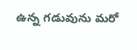ఉన్న గడువును మరో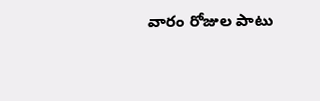వారం రోజుల పాటు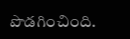పొడగించింది.